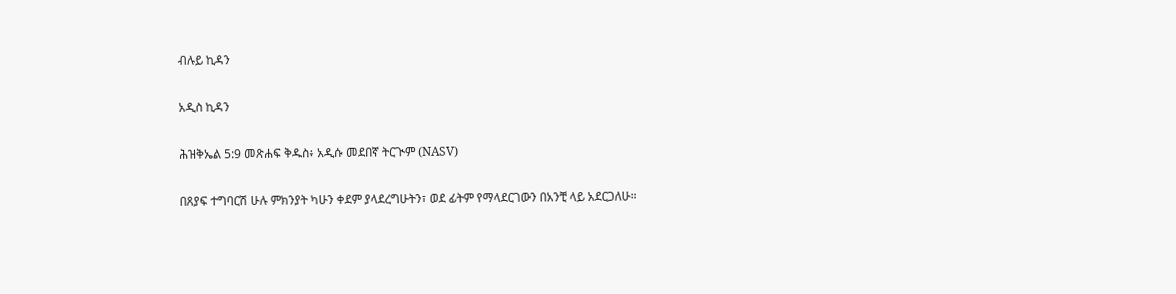ብሉይ ኪዳን

አዲስ ኪዳን

ሕዝቅኤል 5:9 መጽሐፍ ቅዱስ፥ አዲሱ መደበኛ ትርጒም (NASV)

በጸያፍ ተግባርሽ ሁሉ ምክንያት ካሁን ቀደም ያላደረግሁትን፣ ወደ ፊትም የማላደርገውን በአንቺ ላይ አደርጋለሁ።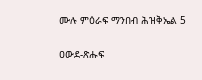ሙሉ ምዕራፍ ማንበብ ሕዝቅኤል 5

ዐውደ-ጽሑፍ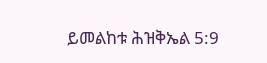ይመልከቱ ሕዝቅኤል 5:9